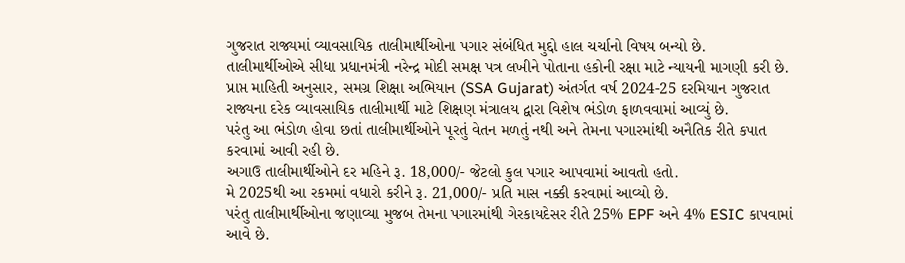ગુજરાત રાજ્યમાં વ્યાવસાયિક તાલીમાર્થીઓના પગાર સંબંધિત મુદ્દો હાલ ચર્ચાનો વિષય બન્યો છે.
તાલીમાર્થીઓએ સીધા પ્રધાનમંત્રી નરેન્દ્ર મોદી સમક્ષ પત્ર લખીને પોતાના હકોની રક્ષા માટે ન્યાયની માગણી કરી છે.
પ્રાપ્ત માહિતી અનુસાર, સમગ્ર શિક્ષા અભિયાન (SSA Gujarat) અંતર્ગત વર્ષ 2024-25 દરમિયાન ગુજરાત રાજ્યના દરેક વ્યાવસાયિક તાલીમાર્થી માટે શિક્ષણ મંત્રાલય દ્વારા વિશેષ ભંડોળ ફાળવવામાં આવ્યું છે.
પરંતુ આ ભંડોળ હોવા છતાં તાલીમાર્થીઓને પૂરતું વેતન મળતું નથી અને તેમના પગારમાંથી અનૈતિક રીતે કપાત કરવામાં આવી રહી છે.
અગાઉ તાલીમાર્થીઓને દર મહિને રૂ. 18,000/- જેટલો કુલ પગાર આપવામાં આવતો હતો.
મે 2025થી આ રકમમાં વધારો કરીને રૂ. 21,000/- પ્રતિ માસ નક્કી કરવામાં આવ્યો છે.
પરંતુ તાલીમાર્થીઓના જણાવ્યા મુજબ તેમના પગારમાંથી ગેરકાયદેસર રીતે 25% EPF અને 4% ESIC કાપવામાં આવે છે.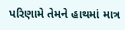પરિણામે તેમને હાથમાં માત્ર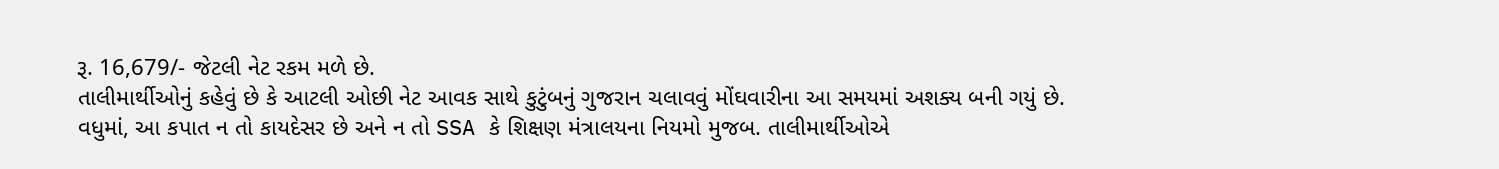રૂ. 16,679/- જેટલી નેટ રકમ મળે છે.
તાલીમાર્થીઓનું કહેવું છે કે આટલી ઓછી નેટ આવક સાથે કુટુંબનું ગુજરાન ચલાવવું મોંઘવારીના આ સમયમાં અશક્ય બની ગયું છે.
વધુમાં, આ કપાત ન તો કાયદેસર છે અને ન તો SSA કે શિક્ષણ મંત્રાલયના નિયમો મુજબ. તાલીમાર્થીઓએ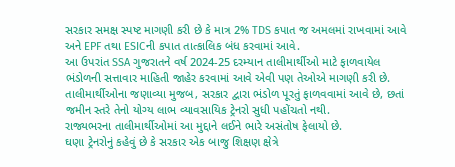સરકાર સમક્ષ સ્પષ્ટ માગણી કરી છે કે માત્ર 2% TDS કપાત જ અમલમાં રાખવામાં આવે અને EPF તથા ESICની કપાત તાત્કાલિક બંધ કરવામાં આવે.
આ ઉપરાંત SSA ગુજરાતને વર્ષ 2024-25 દરમ્યાન તાલીમાર્થીઓ માટે ફાળવાયેલ ભંડોળની સત્તાવાર માહિતી જાહેર કરવામાં આવે એવી પણ તેઓએ માગણી કરી છે.
તાલીમાર્થીઓના જણાવ્યા મુજબ, સરકાર દ્વારા ભંડોળ પૂરતું ફાળવવામાં આવે છે, છતાં જમીન સ્તરે તેનો યોગ્ય લાભ વ્યાવસાયિક ટ્રેનરો સુધી પહોંચતો નથી.
રાજ્યભરના તાલીમાર્થીઓમાં આ મુદ્દાને લઈને ભારે અસંતોષ ફેલાયો છે.
ઘણા ટ્રેનરોનું કહેવું છે કે સરકાર એક બાજુ શિક્ષણ ક્ષેત્રે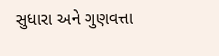સુધારા અને ગુણવત્તા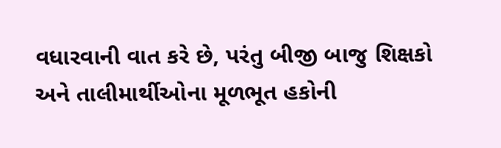વધારવાની વાત કરે છે, પરંતુ બીજી બાજુ શિક્ષકો અને તાલીમાર્થીઓના મૂળભૂત હકોની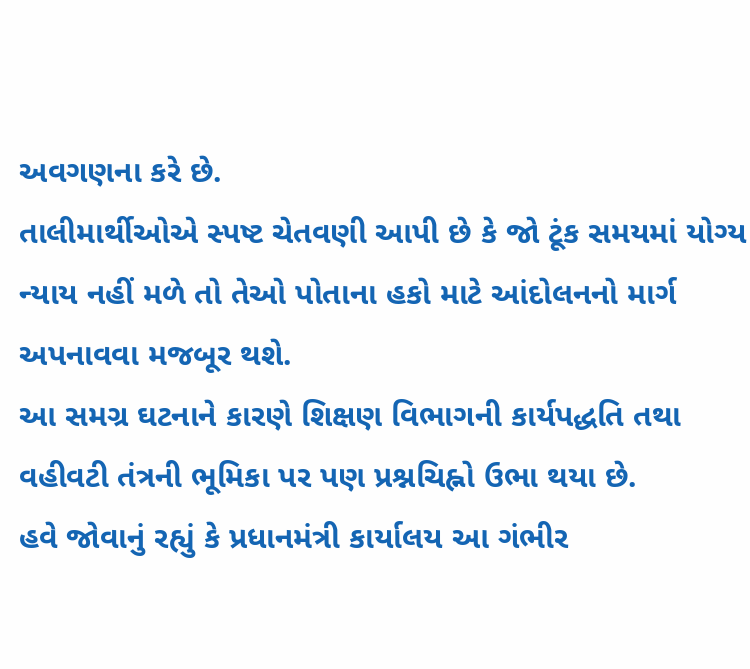અવગણના કરે છે.
તાલીમાર્થીઓએ સ્પષ્ટ ચેતવણી આપી છે કે જો ટૂંક સમયમાં યોગ્ય ન્યાય નહીં મળે તો તેઓ પોતાના હકો માટે આંદોલનનો માર્ગ અપનાવવા મજબૂર થશે.
આ સમગ્ર ઘટનાને કારણે શિક્ષણ વિભાગની કાર્યપદ્ધતિ તથા વહીવટી તંત્રની ભૂમિકા પર પણ પ્રશ્નચિહ્નો ઉભા થયા છે.
હવે જોવાનું રહ્યું કે પ્રધાનમંત્રી કાર્યાલય આ ગંભીર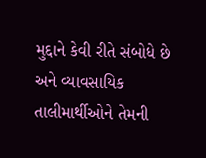મુદ્દાને કેવી રીતે સંબોધે છે અને વ્યાવસાયિક તાલીમાર્થીઓને તેમની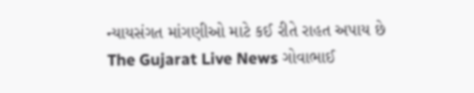ન્યાયસંગત માંગણીઓ માટે કઈ રીતે રાહત અપાય છે
The Gujarat Live News ગોવાભાઈ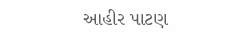આહીર પાટણ